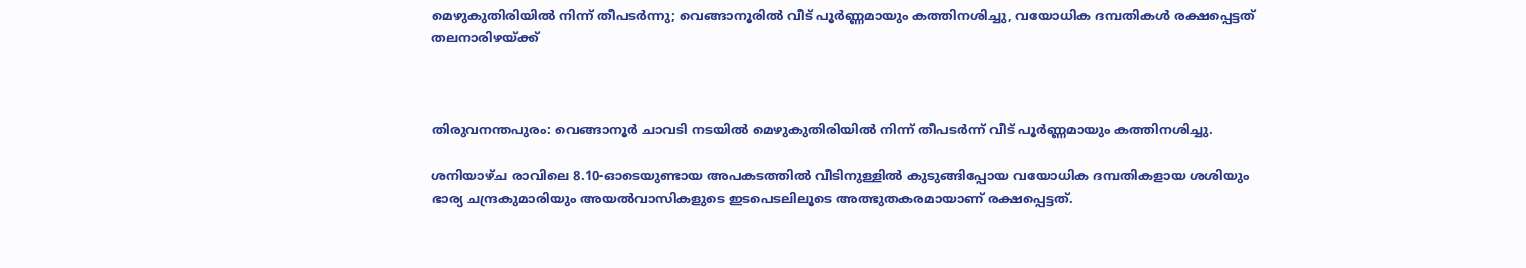മെഴുകുതിരിയിൽ നിന്ന് തീപടർന്നു; വെങ്ങാനൂരിൽ വീട് പൂർണ്ണമായും കത്തിനശിച്ചു, വയോധിക ദമ്പതികൾ രക്ഷപ്പെട്ടത് തലനാരിഴയ്ക്ക്



തിരുവനന്തപുരം: വെങ്ങാനൂർ ചാവടി നടയിൽ മെഴുകുതിരിയിൽ നിന്ന് തീപടർന്ന് വീട് പൂർണ്ണമായും കത്തിനശിച്ചു.

ശനിയാഴ്ച രാവിലെ 8.10-ഓടെയുണ്ടായ അപകടത്തിൽ വീടിനുള്ളിൽ കുടുങ്ങിപ്പോയ വയോധിക ദമ്പതികളായ ശശിയും ഭാര്യ ചന്ദ്രകുമാരിയും അയൽവാസികളുടെ ഇടപെടലിലൂടെ അത്ഭുതകരമായാണ് രക്ഷപ്പെട്ടത്.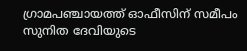ഗ്രാമപഞ്ചായത്ത് ഓഫീസിന് സമീപം സുനിത ദേവിയുടെ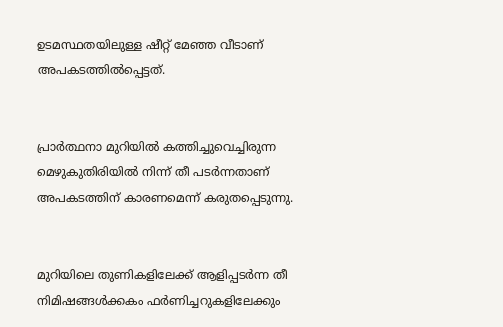ഉടമസ്ഥതയിലുള്ള ഷീറ്റ് മേഞ്ഞ വീടാണ് അപകടത്തിൽപ്പെട്ടത്.


പ്രാർത്ഥനാ മുറിയിൽ കത്തിച്ചുവെച്ചിരുന്ന മെഴുകുതിരിയിൽ നിന്ന് തീ പടർന്നതാണ് അപകടത്തിന് കാരണമെന്ന് കരുതപ്പെടുന്നു.


മുറിയിലെ തുണികളിലേക്ക് ആളിപ്പടർന്ന തീ നിമിഷങ്ങൾക്കകം ഫർണിച്ചറുകളിലേക്കും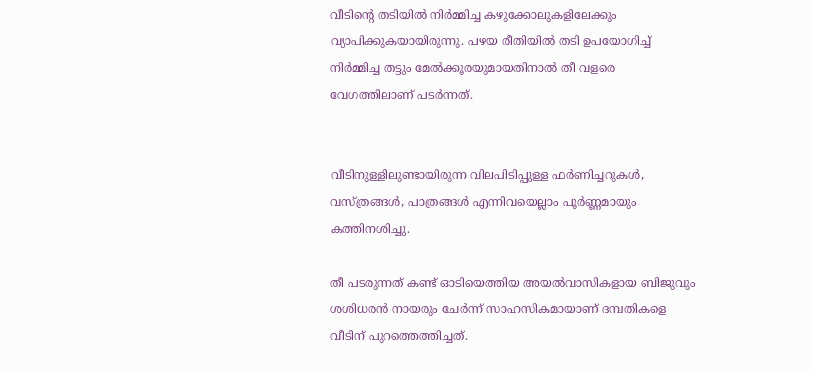വീടിന്റെ തടിയിൽ നിർമ്മിച്ച കഴുക്കോലുകളിലേക്കും വ്യാപിക്കുകയായിരുന്നു. പഴയ രീതിയിൽ തടി ഉപയോഗിച്ച് നിർമ്മിച്ച തട്ടും മേൽക്കൂരയുമായതിനാൽ തീ വളരെ വേഗത്തിലാണ് പടർന്നത്.


വീടിനുള്ളിലുണ്ടായിരുന്ന വിലപിടിപ്പുള്ള ഫർണിച്ചറുകൾ, വസ്ത്രങ്ങൾ, പാത്രങ്ങൾ എന്നിവയെല്ലാം പൂർണ്ണമായും കത്തിനശിച്ചു.

തീ പടരുന്നത് കണ്ട് ഓടിയെത്തിയ അയൽവാസികളായ ബിജുവും ശശിധരൻ നായരും ചേർന്ന് സാഹസികമായാണ് ദമ്പതികളെ വീടിന് പുറത്തെത്തിച്ചത്.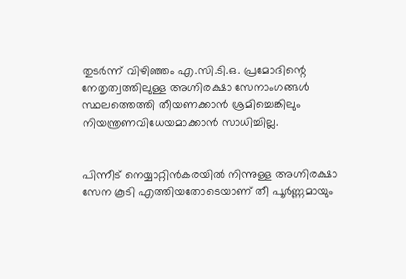തുടർന്ന് വിഴിഞ്ഞം എ.സി.ടി.ഒ. പ്രമോദിന്റെ നേതൃത്വത്തിലുള്ള അഗ്നിരക്ഷാ സേനാംഗങ്ങൾ സ്ഥലത്തെത്തി തീയണക്കാൻ ശ്രമിച്ചെങ്കിലും നിയന്ത്രണവിധേയമാക്കാൻ സാധിച്ചില്ല.


പിന്നീട് നെയ്യാറ്റിൻകരയിൽ നിന്നുള്ള അഗ്നിരക്ഷാ സേന കൂടി എത്തിയതോടെയാണ് തീ പൂർണ്ണമായും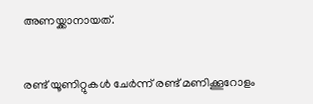അണയ്ക്കാനായത്.


രണ്ട് യൂണിറ്റുകൾ ചേർന്ന് രണ്ട് മണിക്കൂറോളം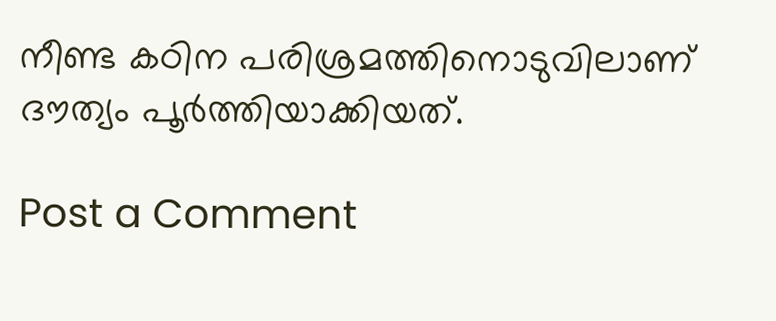നീണ്ട കഠിന പരിശ്രമത്തിനൊടുവിലാണ് ദൗത്യം പൂർത്തിയാക്കിയത്.

Post a Comment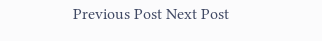Previous Post Next Post